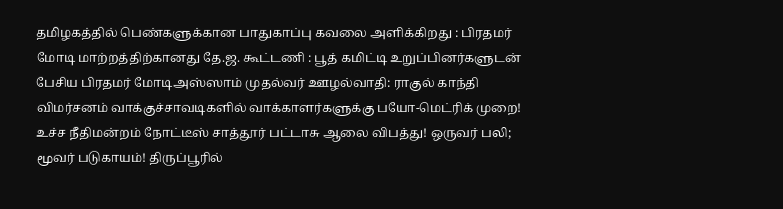தமிழகத்தில் பெண்களுக்கான பாதுகாப்பு கவலை அளிக்கிறது : பிரதமர் மோடி மாற்றத்திற்கானது தே.ஜ. கூட்டணி : பூத் கமிட்டி உறுப்பினர்களுடன் பேசிய பிரதமர் மோடிஅஸ்ஸாம் முதல்வர் ஊழல்வாதி: ராகுல் காந்தி விமர்சனம் வாக்குச்சாவடிகளில் வாக்காளர்களுக்கு பயோ-மெட்ரிக் முறை! உச்ச நீதிமன்றம் நோட்டீஸ் சாத்தூர் பட்டாசு ஆலை விபத்து! ஒருவர் பலி; மூவர் படுகாயம்! திருப்பூரில்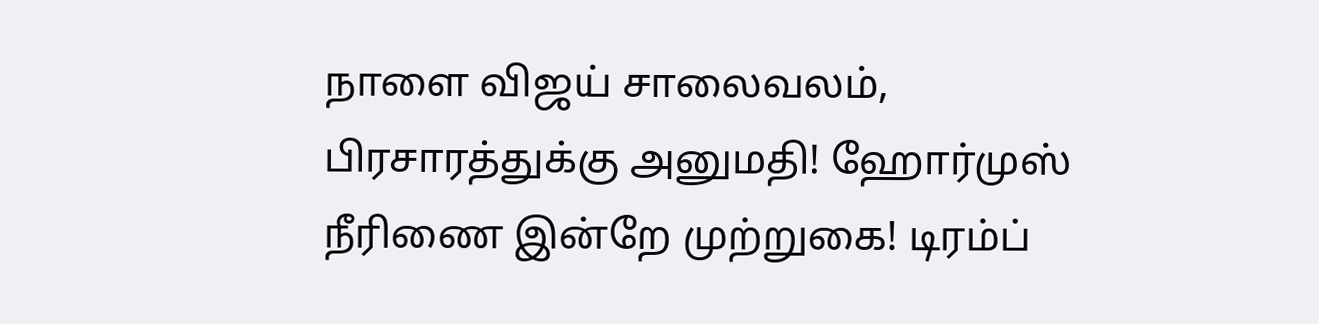நாளை விஜய் சாலைவலம், பிரசாரத்துக்கு அனுமதி! ஹோர்முஸ் நீரிணை இன்றே முற்றுகை! டிரம்ப்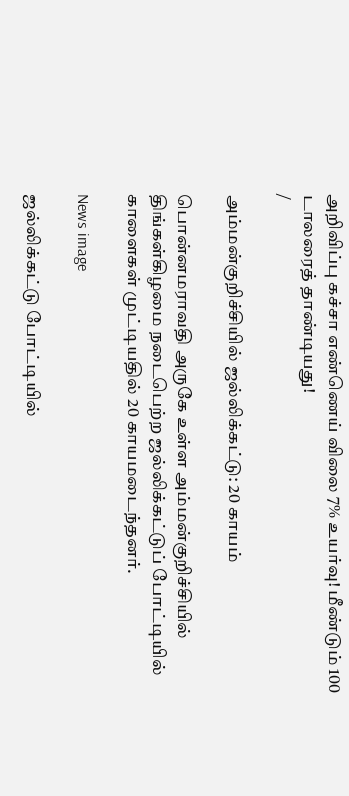அறிவிப்பு கச்சா எண்ணெய் விலை 7% உயர்வு! மீண்டும் 100 டாலரைத் தாண்டியது!
/

அம்மன்குறிச்சியில் ஜல்லிக்கட்டு: 20 காயம்

பொன்னமராவதி அருகே உள்ள அம்மன்குறிச்சியில் திங்கள்கிழமை நடைபெற்ற ஜல்லிக்கட்டுப் போட்டியில் காளைகள் முட்டியதில் 20 காயமடைந்தனர்.

News image

ஜல்லிக்கட்டு போட்டியில்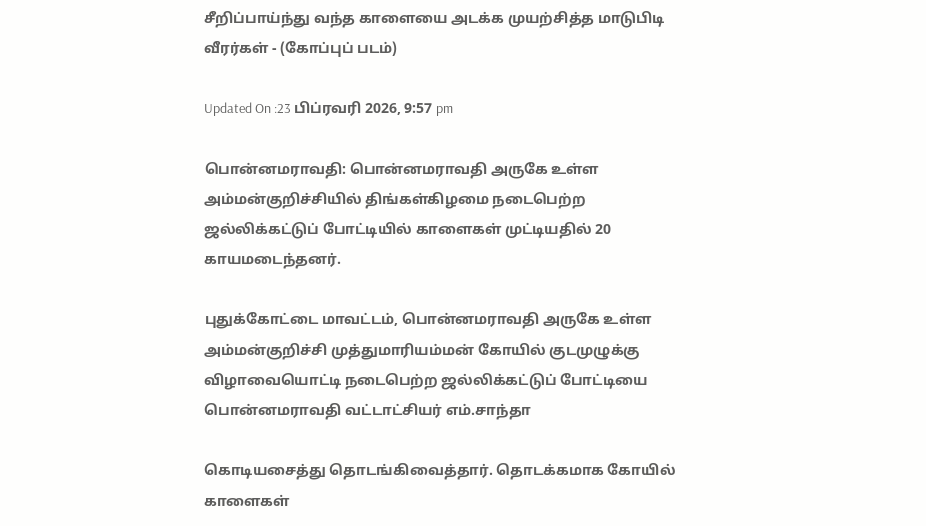சீறிப்பாய்ந்து வந்த காளையை அடக்க முயற்சித்த மாடுபிடி வீரர்கள் - (கோப்புப் படம்)

Updated On :23 பிப்ரவரி 2026, 9:57 pm

பொன்னமராவதி: பொன்னமராவதி அருகே உள்ள அம்மன்குறிச்சியில் திங்கள்கிழமை நடைபெற்ற ஜல்லிக்கட்டுப் போட்டியில் காளைகள் முட்டியதில் 20 காயமடைந்தனர்.

புதுக்கோட்டை மாவட்டம், பொன்னமராவதி அருகே உள்ள அம்மன்குறிச்சி முத்துமாரியம்மன் கோயில் குடமுழுக்கு விழாவையொட்டி நடைபெற்ற ஜல்லிக்கட்டுப் போட்டியை பொன்னமராவதி வட்டாட்சியர் எம்.சாந்தா

கொடியசைத்து தொடங்கிவைத்தார். தொடக்கமாக கோயில் காளைகள்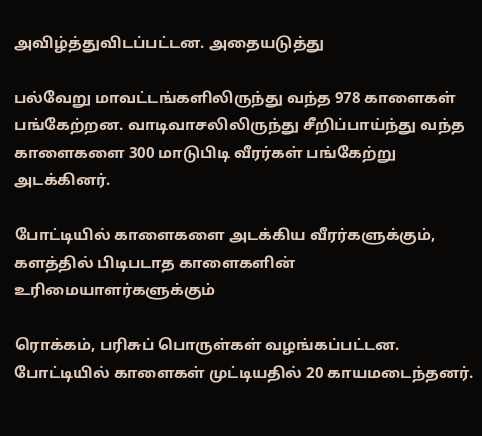அவிழ்த்துவிடப்பட்டன. அதையடுத்து

பல்வேறு மாவட்டங்களிலிருந்து வந்த 978 காளைகள் பங்கேற்றன. வாடிவாசலிலிருந்து சீறிப்பாய்ந்து வந்த காளைகளை 300 மாடுபிடி வீரர்கள் பங்கேற்று அடக்கினர்.

போட்டியில் காளைகளை அடக்கிய வீரர்களுக்கும், களத்தில் பிடிபடாத காளைகளின் உரிமையாளர்களுக்கும்

ரொக்கம், பரிசுப் பொருள்கள் வழங்கப்பட்டன. போட்டியில் காளைகள் முட்டியதில் 20 காயமடைந்தனர்.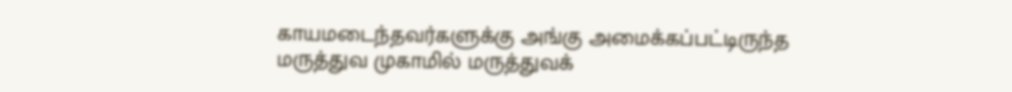காயமடைந்தவர்களுக்கு அங்கு அமைக்கப்பட்டிருந்த மருத்துவ முகாமில் மருத்துவக்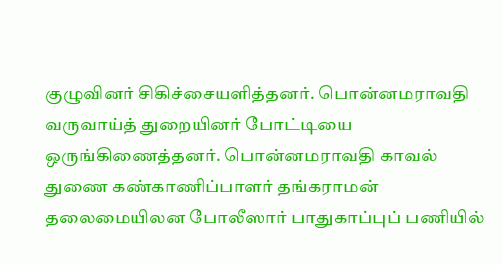குழுவினர் சிகிச்சையளித்தனர். பொன்னமராவதி வருவாய்த் துறையினர் போட்டியை ஒருங்கிணைத்தனர். பொன்னமராவதி காவல் துணை கண்காணிப்பாளர் தங்கராமன் தலைமையிலன போலீஸார் பாதுகாப்புப் பணியில்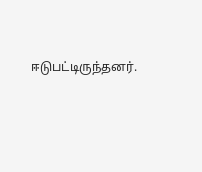ஈடுபட்டிருந்தனர்.